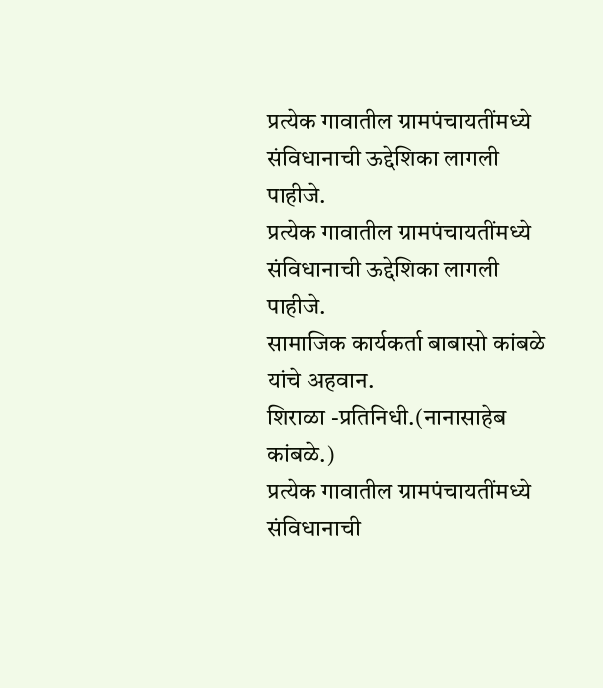प्रत्येक गावातील ग्रामपंचायतींमध्ये संविधानाची ऊद्देशिका लागली पाहीजे.
प्रत्येक गावातील ग्रामपंचायतींमध्ये संविधानाची ऊद्देशिका लागली पाहीजे.
सामाजिक कार्यकर्ता बाबासो कांबळे यांचे अहवान.
शिराळा -प्रतिनिधी.(नानासाहेब कांबळे.)
प्रत्येक गावातील ग्रामपंचायतींमध्ये संविधानाची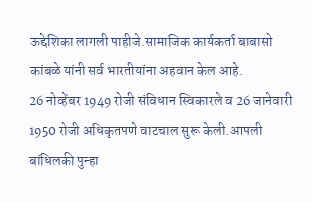ऊद्देशिका लागली पाहीजे.सामाजिक कार्यकर्ता बाबासो कांबळे यांनी सर्व भारतीयांना अहवान केल आहे.
26 नोव्हेंबर 1949 रोजी संविधान स्विकारले व 26 जानेवारी 1950 रोजी अधिकृतपणे वाटचाल सुरू केली.आपली बांधिलकी पुन्हा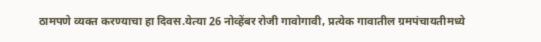ठामपणे व्यक्त करण्याचा हा दिवस.येत्या 26 नोव्हेंबर रोजी गावोगावी, प्रत्येक गावातील ग्रमपंचायतीमध्ये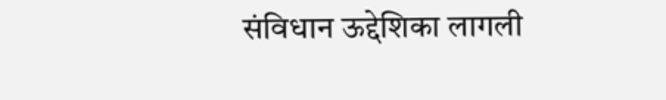संविधान ऊद्देशिका लागली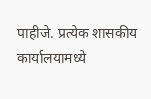पाहीजे. प्रत्येक शासकीय कार्यालयामध्ये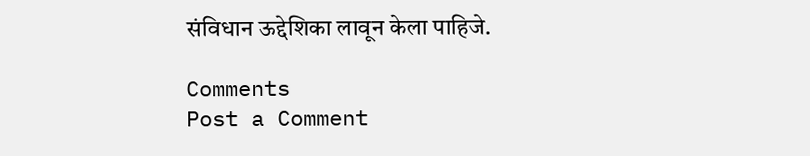संविधान ऊद्देशिका लावून केला पाहिजे.

Comments
Post a Comment